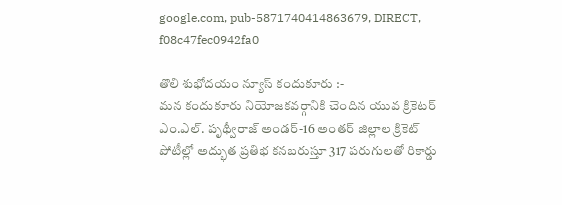google.com, pub-5871740414863679, DIRECT, f08c47fec0942fa0

తొలి శుభోదయం న్యూస్ కందుకూరు :-
మన కందుకూరు నియోజకవర్గానికి చెందిన యువ క్రికెటర్ ఎం.ఎల్. పృథ్వీరాజ్ అండర్-16 అంతర్ జిల్లాల క్రికెట్ పోటీల్లో అద్భుత ప్రతిభ కనబరుస్తూ 317 పరుగులతో రికార్డు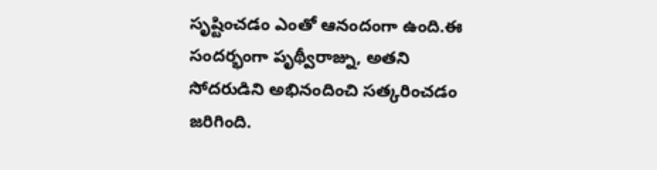సృష్టించడం ఎంతో ఆనందంగా ఉంది.ఈ సందర్భంగా పృథ్వీరాజ్ను, అతని సోదరుడిని అభినందించి సత్కరించడం జరిగింది.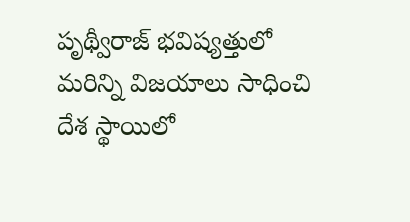పృథ్వీరాజ్ భవిష్యత్తులో మరిన్ని విజయాలు సాధించి దేశ స్థాయిలో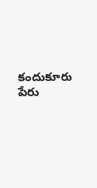కందుకూరు పేరు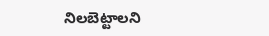నిలబెట్టాలని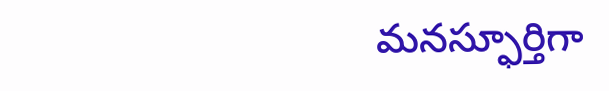మనస్ఫూర్తిగా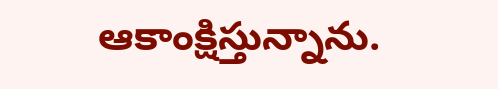ఆకాంక్షిస్తున్నాను.